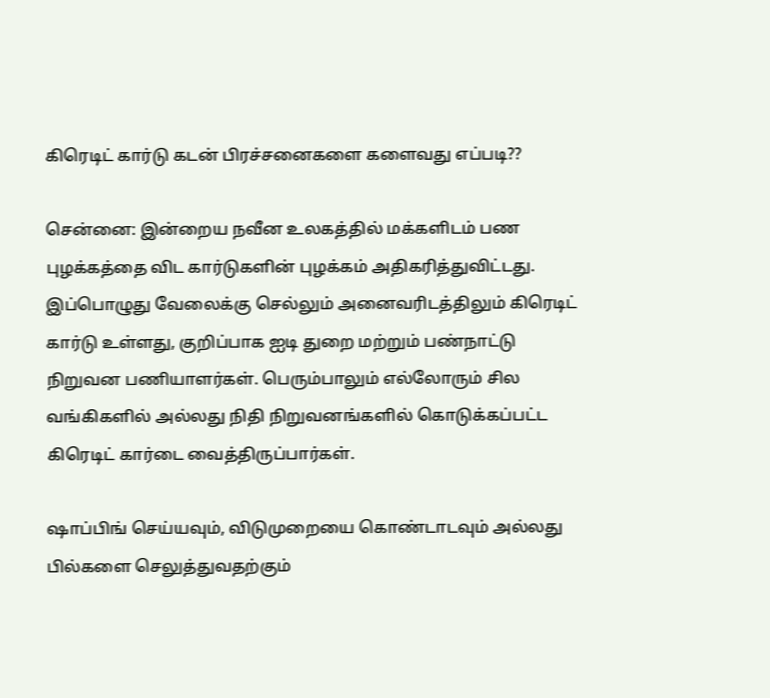கிரெடிட் கார்டு கடன் பிரச்சனைகளை களைவது எப்படி??

சென்னை: இன்றைய நவீன உலகத்தில் மக்களிடம் பண புழக்கத்தை விட கார்டுகளின் புழக்கம் அதிகரித்துவிட்டது. இப்பொழுது வேலைக்கு செல்லும் அனைவரிடத்திலும் கிரெடிட் கார்டு உள்ளது, குறிப்பாக ஐடி துறை மற்றும் பண்நாட்டு நிறுவன பணியாளர்கள். பெரும்பாலும் எல்லோரும் சில வங்கிகளில் அல்லது நிதி நிறுவனங்களில் கொடுக்கப்பட்ட கிரெடிட் கார்டை வைத்திருப்பார்கள்.

ஷாப்பிங் செய்யவும், விடுமுறையை கொண்டாடவும் அல்லது பில்களை செலுத்துவதற்கும்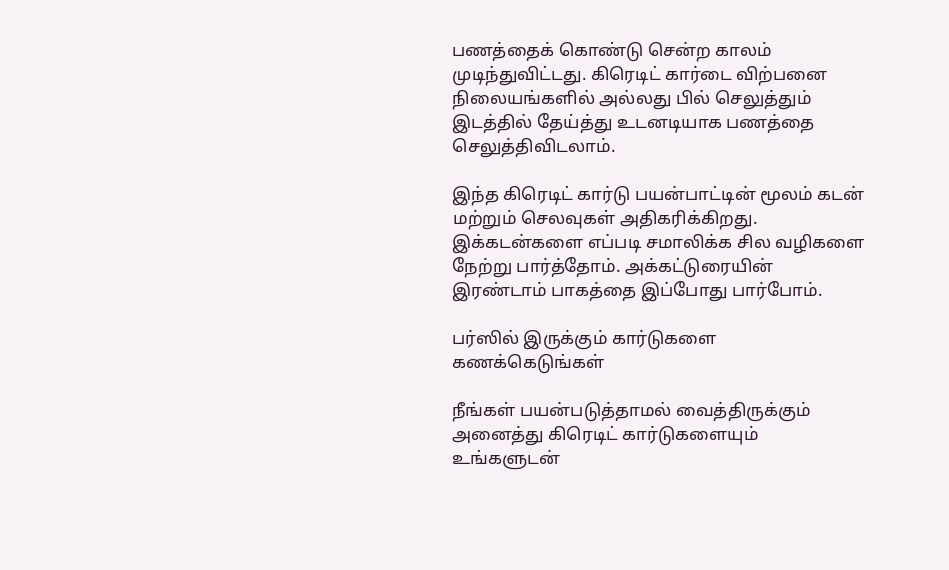பணத்தைக் கொண்டு சென்ற காலம் முடிந்துவிட்டது. கிரெடிட் கார்டை விற்பனை நிலையங்களில் அல்லது பில் செலுத்தும் இடத்தில் தேய்த்து உடனடியாக பணத்தை செலுத்திவிடலாம்.

இந்த கிரெடிட் கார்டு பயன்பாட்டின் மூலம் கடன் மற்றும் செலவுகள் அதிகரிக்கிறது. இக்கடன்களை எப்படி சமாலிக்க சில வழிகளை நேற்று பார்த்தோம். அக்கட்டுரையின் இரண்டாம் பாகத்தை இப்போது பார்போம்.

பர்ஸில் இருக்கும் கார்டுகளை கணக்கெடுங்கள்

நீங்கள் பயன்படுத்தாமல் வைத்திருக்கும் அனைத்து கிரெடிட் கார்டுகளையும் உங்களுடன்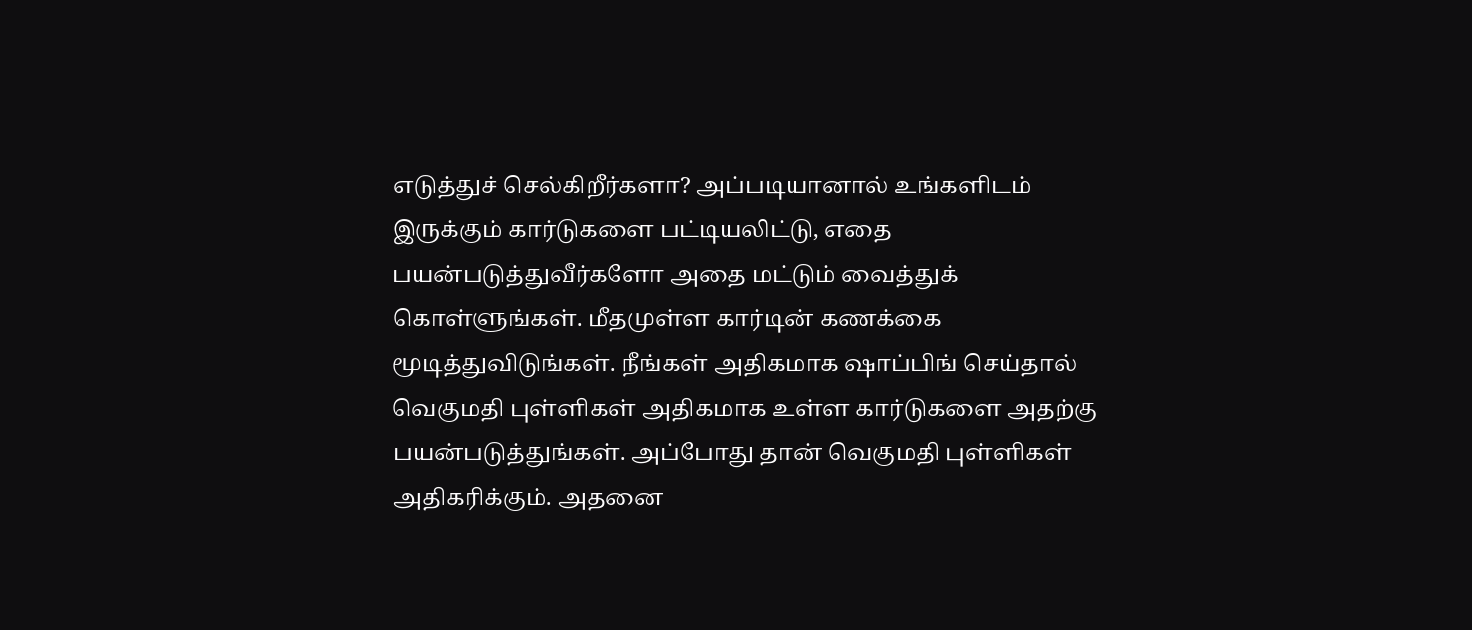எடுத்துச் செல்கிறீர்களா? அப்படியானால் உங்களிடம் இருக்கும் கார்டுகளை பட்டியலிட்டு, எதை பயன்படுத்துவீர்களோ அதை மட்டும் வைத்துக் கொள்ளுங்கள். மீதமுள்ள கார்டின் கணக்கை மூடித்துவிடுங்கள். நீங்கள் அதிகமாக ஷாப்பிங் செய்தால் வெகுமதி புள்ளிகள் அதிகமாக உள்ள கார்டுகளை அதற்கு பயன்படுத்துங்கள். அப்போது தான் வெகுமதி புள்ளிகள் அதிகரிக்கும். அதனை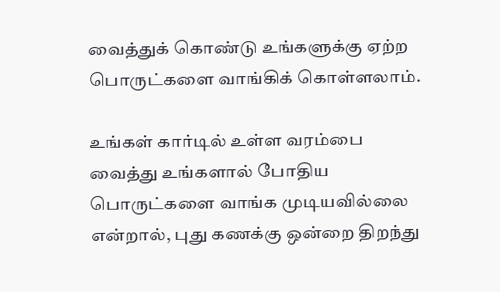வைத்துக் கொண்டு உங்களுக்கு ஏற்ற பொருட்களை வாங்கிக் கொள்ளலாம்.

உங்கள் கார்டில் உள்ள வரம்பை வைத்து உங்களால் போதிய பொருட்களை வாங்க முடியவில்லை என்றால், புது கணக்கு ஒன்றை திறந்து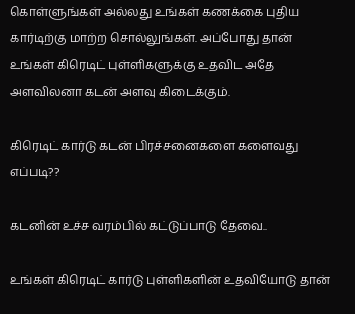கொள்ளுங்கள் அல்லது உங்கள் கணக்கை புதிய கார்டிற்கு மாற்ற சொல்லுங்கள். அப்போது தான் உங்கள் கிரெடிட் புள்ளிகளுக்கு உதவிட அதே அளவிலனா கடன் அளவு கிடைக்கும்.

கிரெடிட் கார்டு கடன் பிரச்சனைகளை களைவது எப்படி??

கடனின் உச்ச வரம்பில் கட்டுப்பாடு தேவை..

உங்கள் கிரெடிட் கார்டு புள்ளிகளின் உதவியோடு தான்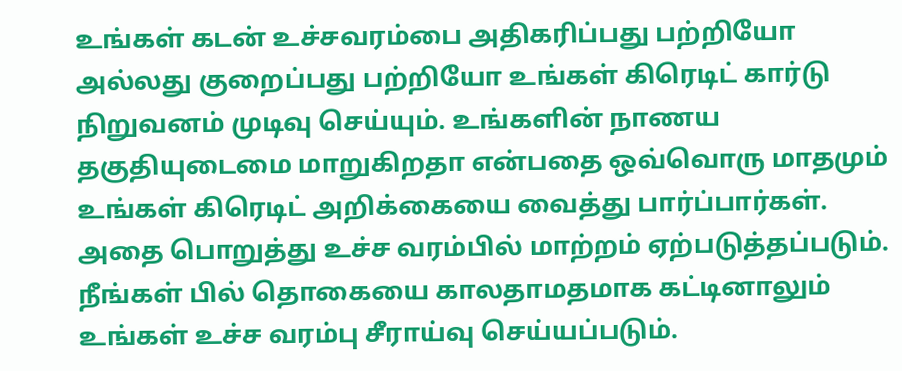உங்கள் கடன் உச்சவரம்பை அதிகரிப்பது பற்றியோ அல்லது குறைப்பது பற்றியோ உங்கள் கிரெடிட் கார்டு நிறுவனம் முடிவு செய்யும். உங்களின் நாணய தகுதியுடைமை மாறுகிறதா என்பதை ஒவ்வொரு மாதமும் உங்கள் கிரெடிட் அறிக்கையை வைத்து பார்ப்பார்கள். அதை பொறுத்து உச்ச வரம்பில் மாற்றம் ஏற்படுத்தப்படும். நீங்கள் பில் தொகையை காலதாமதமாக கட்டினாலும் உங்கள் உச்ச வரம்பு சீராய்வு செய்யப்படும்.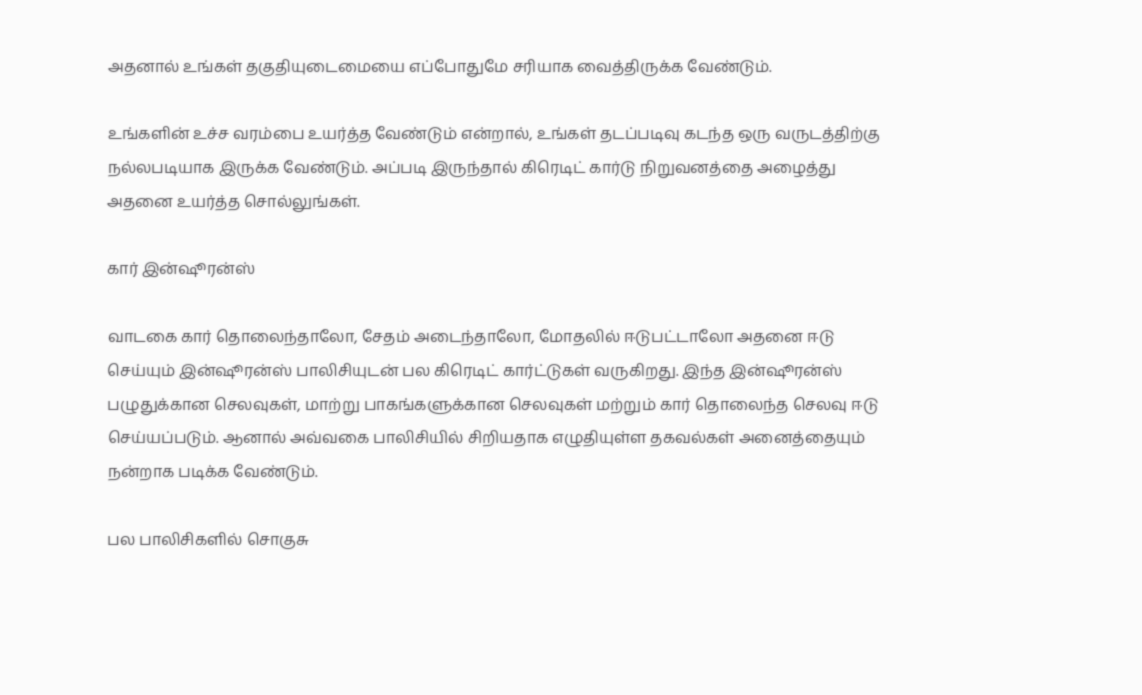அதனால் உங்கள் தகுதியுடைமையை எப்போதுமே சரியாக வைத்திருக்க வேண்டும்.

உங்களின் உச்ச வரம்பை உயர்த்த வேண்டும் என்றால், உங்கள் தடப்படிவு கடந்த ஒரு வருடத்திற்கு நல்லபடியாக இருக்க வேண்டும். அப்படி இருந்தால் கிரெடிட் கார்டு நிறுவனத்தை அழைத்து அதனை உயர்த்த சொல்லுங்கள்.

கார் இன்ஷூரன்ஸ்

வாடகை கார் தொலைந்தாலோ, சேதம் அடைந்தாலோ, மோதலில் ஈடுபட்டாலோ அதனை ஈடு செய்யும் இன்ஷூரன்ஸ் பாலிசியுடன் பல கிரெடிட் கார்ட்டுகள் வருகிறது. இந்த இன்ஷூரன்ஸ் பழுதுக்கான செலவுகள், மாற்று பாகங்களுக்கான செலவுகள் மற்றும் கார் தொலைந்த செலவு ஈடு செய்யப்படும். ஆனால் அவ்வகை பாலிசியில் சிறியதாக எழுதியுள்ள தகவல்கள் அனைத்தையும் நன்றாக படிக்க வேண்டும்.

பல பாலிசிகளில் சொகுசு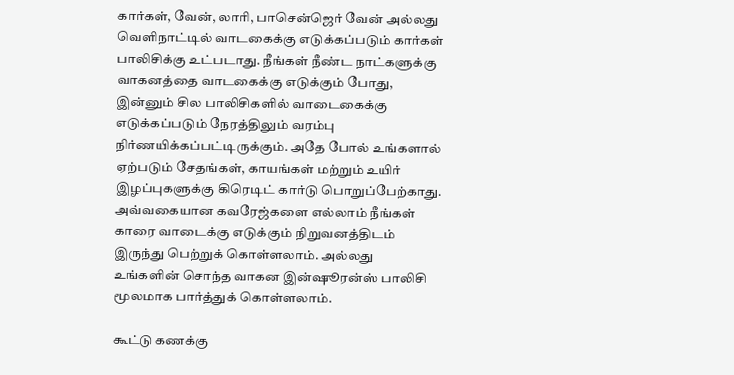கார்கள், வேன், லாரி, பாசென்ஜெர் வேன் அல்லது வெளிநாட்டில் வாடகைக்கு எடுக்கப்படும் கார்கள் பாலிசிக்கு உட்படாது. நீங்கள் நீண்ட நாட்களுக்கு வாகனத்தை வாடகைக்கு எடுக்கும் போது, இன்னும் சில பாலிசிகளில் வாடைகைக்கு எடுக்கப்படும் நேரத்திலும் வரம்பு நிர்ணயிக்கப்பட்டிருக்கும். அதே போல் உங்களால் ஏற்படும் சேதங்கள், காயங்கள் மற்றும் உயிர் இழப்புகளுக்கு கிரெடிட் கார்டு பொறுப்பேற்காது. அவ்வகையான கவரேஜ்களை எல்லாம் நீங்கள் காரை வாடைக்கு எடுக்கும் நிறுவனத்திடம் இருந்து பெற்றுக் கொள்ளலாம். அல்லது உங்களின் சொந்த வாகன இன்ஷூரன்ஸ் பாலிசி மூலமாக பார்த்துக் கொள்ளலாம்.

கூட்டு கணக்கு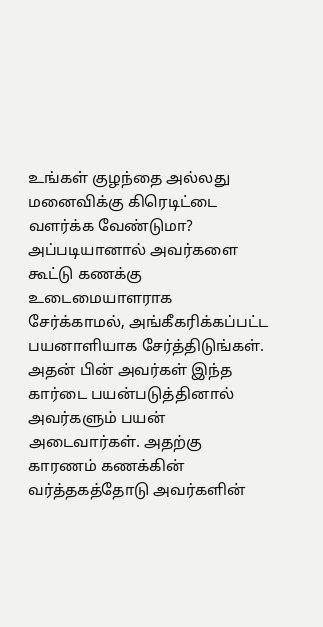உங்கள் குழந்தை அல்லது மனைவிக்கு கிரெடிட்டை வளர்க்க வேண்டுமா? அப்படியானால் அவர்களை கூட்டு கணக்கு உடைமையாளராக சேர்க்காமல், அங்கீகரிக்கப்பட்ட பயனாளியாக சேர்த்திடுங்கள். அதன் பின் அவர்கள் இந்த கார்டை பயன்படுத்தினால் அவர்களும் பயன் அடைவார்கள். அதற்கு காரணம் கணக்கின் வர்த்தகத்தோடு அவர்களின்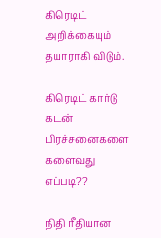கிரெடிட் அறிக்கையும் தயாராகி விடும்.

கிரெடிட் கார்டு கடன் பிரச்சனைகளை களைவது எப்படி??

நிதி ரீதியான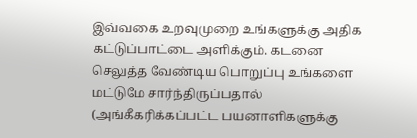இவ்வகை உறவுமுறை உங்களுக்கு அதிக கட்டுப்பாட்டை அளிக்கும். கடனை செலுத்த வேண்டிய பொறுப்பு உங்களை மட்டுமே சார்ந்திருப்பதால் (அங்கீகரிக்கப்பட்ட பயனாளிகளுக்கு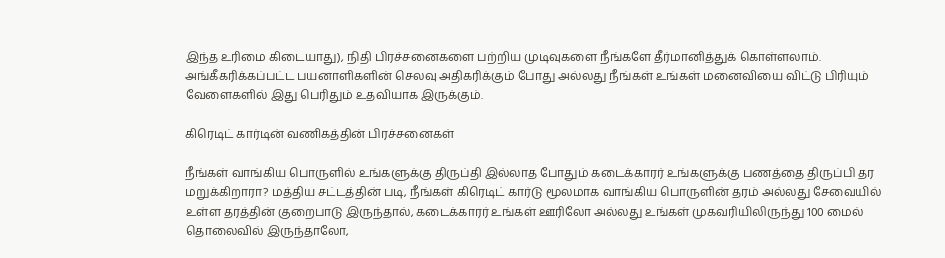இந்த உரிமை கிடையாது), நிதி பிரச்சனைகளை பற்றிய முடிவுகளை நீங்களே தீர்மானித்துக் கொள்ளலாம். அங்கீகரிக்கப்பட்ட பயனாளிகளின் செலவு அதிகரிக்கும் போது அல்லது நீங்கள் உங்கள் மனைவியை விட்டு பிரியும் வேளைகளில் இது பெரிதும் உதவியாக இருக்கும்.

கிரெடிட் கார்டின் வணிகத்தின் பிரச்சனைகள்

நீங்கள் வாங்கிய பொருளில் உங்களுக்கு திருப்தி இல்லாத போதும் கடைக்காரர் உங்களுக்கு பணத்தை திருப்பி தர மறுக்கிறாரா? மத்திய சட்டத்தின் படி, நீங்கள் கிரெடிட் கார்டு மூலமாக வாங்கிய பொருளின் தரம் அல்லது சேவையில் உள்ள தரத்தின் குறைபாடு இருந்தால், கடைக்காரர் உங்கள் ஊரிலோ அல்லது உங்கள் முகவரியிலிருந்து 100 மைல் தொலைவில் இருந்தாலோ,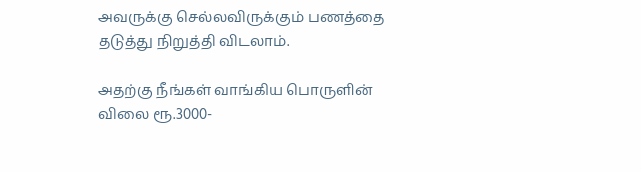அவருக்கு செல்லவிருக்கும் பணத்தை தடுத்து நிறுத்தி விடலாம்.

அதற்கு நீங்கள் வாங்கிய பொருளின் விலை ரூ.3000-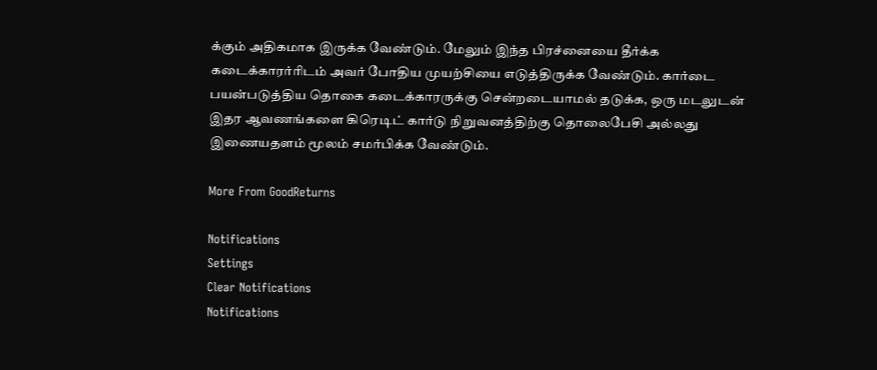க்கும் அதிகமாக இருக்க வேண்டும். மேலும் இந்த பிரச்னையை தீர்க்க கடைக்காரர்ரிடம் அவர் போதிய முயற்சியை எடுத்திருக்க வேண்டும். கார்டை பயன்படுத்திய தொகை கடைக்காரருக்கு சென்றடையாமல் தடுக்க, ஒரு மடலுடன் இதர ஆவணங்களை கிரெடிட் கார்டு நிறுவனத்திற்கு தொலைபேசி அல்லது இணையதளம் மூலம் சமர்பிக்க வேண்டும்.

More From GoodReturns

Notifications
Settings
Clear Notifications
Notifications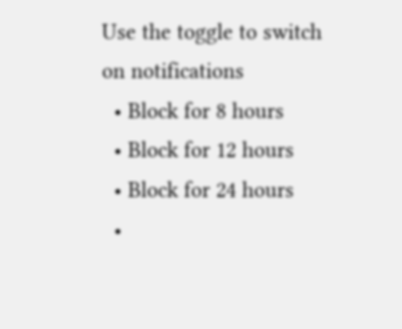Use the toggle to switch on notifications
  • Block for 8 hours
  • Block for 12 hours
  • Block for 24 hours
  •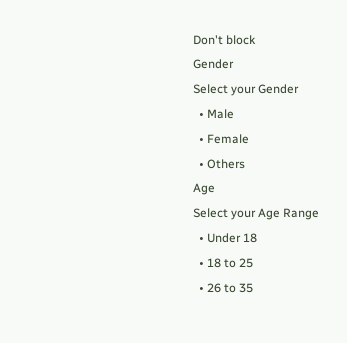Don't block
Gender
Select your Gender
  • Male
  • Female
  • Others
Age
Select your Age Range
  • Under 18
  • 18 to 25
  • 26 to 35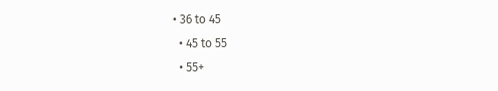• 36 to 45
  • 45 to 55
  • 55+